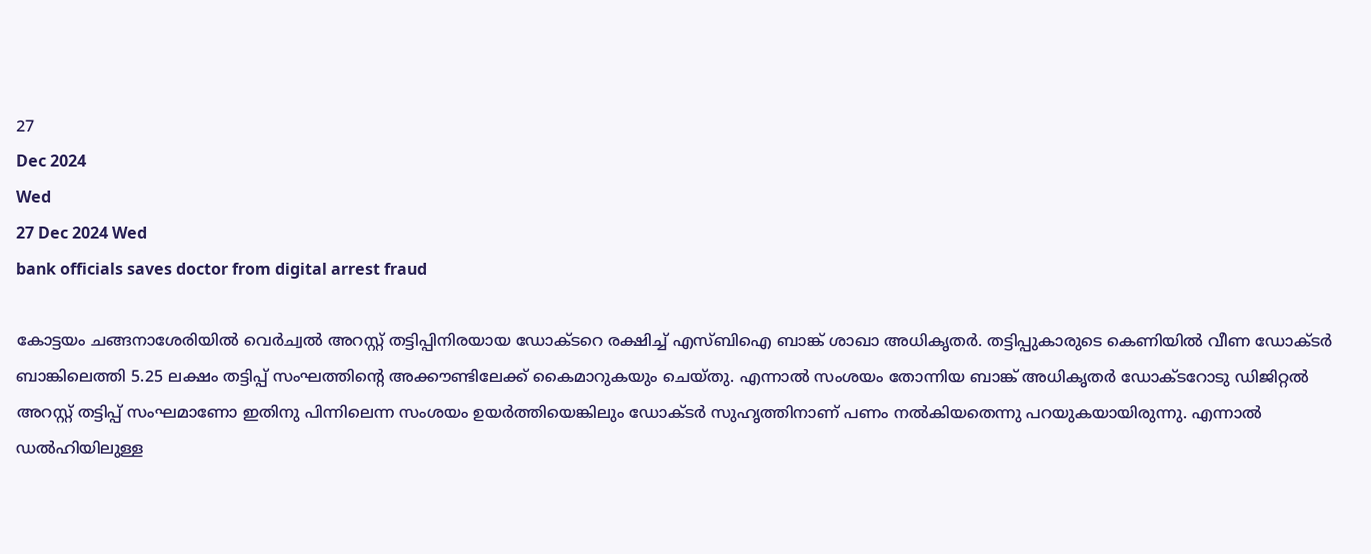27
Dec 2024
Wed
27 Dec 2024 Wed
bank officials saves doctor from digital arrest fraud

കോട്ടയം ചങ്ങനാശേരിയില്‍ വെര്‍ച്വല്‍ അറസ്റ്റ് തട്ടിപ്പിനിരയായ ഡോക്ടറെ രക്ഷിച്ച് എസ്ബിഐ ബാങ്ക് ശാഖാ അധികൃതര്‍. തട്ടിപ്പുകാരുടെ കെണിയില്‍ വീണ ഡോക്ടര്‍ ബാങ്കിലെത്തി 5.25 ലക്ഷം തട്ടിപ്പ് സംഘത്തിന്റെ അക്കൗണ്ടിലേക്ക് കൈമാറുകയും ചെയ്തു. എന്നാല്‍ സംശയം തോന്നിയ ബാങ്ക് അധികൃതര്‍ ഡോക്ടറോടു ഡിജിറ്റല്‍ അറസ്റ്റ് തട്ടിപ്പ് സംഘമാണോ ഇതിനു പിന്നിലെന്ന സംശയം ഉയര്‍ത്തിയെങ്കിലും ഡോക്ടര്‍ സുഹൃത്തിനാണ് പണം നല്‍കിയതെന്നു പറയുകയായിരുന്നു. എന്നാല്‍ ഡല്‍ഹിയിലുള്ള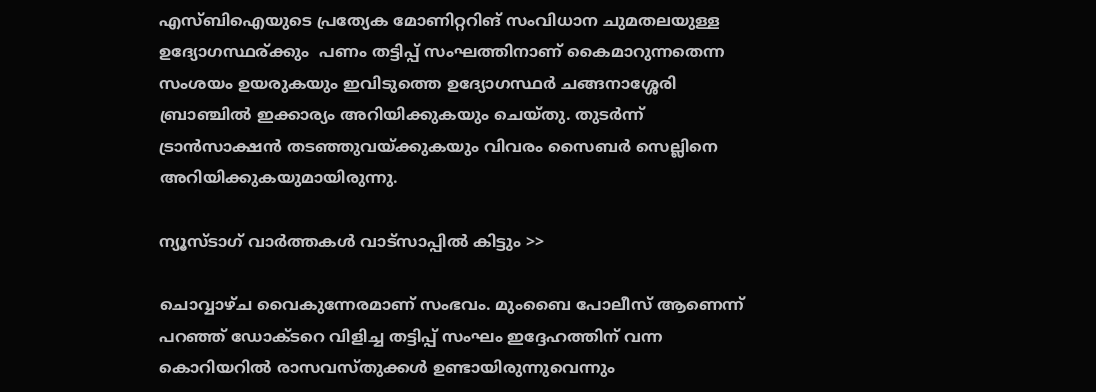എസ്ബിഐയുടെ പ്രത്യേക മോണിറ്ററിങ് സംവിധാന ചുമതലയുള്ള ഉദ്യോഗസ്ഥര്ക്കും  പണം തട്ടിപ്പ് സംഘത്തിനാണ് കൈമാറുന്നതെന്ന സംശയം ഉയരുകയും ഇവിടുത്തെ ഉദ്യോഗസ്ഥര്‍ ചങ്ങനാശ്ശേരി ബ്രാഞ്ചില്‍ ഇക്കാര്യം അറിയിക്കുകയും ചെയ്തു. തുടര്‍ന്ന് ട്രാന്‍സാക്ഷന്‍ തടഞ്ഞുവയ്ക്കുകയും വിവരം സൈബര്‍ സെല്ലിനെ അറിയിക്കുകയുമായിരുന്നു.

ന്യൂസ്ടാഗ് വാര്‍ത്തകള്‍ വാട്‌സാപ്പില്‍ കിട്ടും >>

ചൊവ്വാഴ്ച വൈകുന്നേരമാണ് സംഭവം. മുംബൈ പോലീസ് ആണെന്ന് പറഞ്ഞ് ഡോക്ടറെ വിളിച്ച തട്ടിപ്പ് സംഘം ഇദ്ദേഹത്തിന് വന്ന കൊറിയറില്‍ രാസവസ്തുക്കള്‍ ഉണ്ടായിരുന്നുവെന്നും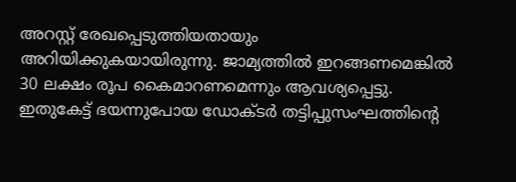അറസ്റ്റ് രേഖപ്പെടുത്തിയതായും അറിയിക്കുകയായിരുന്നു. ജാമ്യത്തില്‍ ഇറങ്ങണമെങ്കില്‍ 30 ലക്ഷം രൂപ കൈമാറണമെന്നും ആവശ്യപ്പെട്ടു. ഇതുകേട്ട് ഭയന്നുപോയ ഡോക്ടര്‍ തട്ടിപ്പുസംഘത്തിന്റെ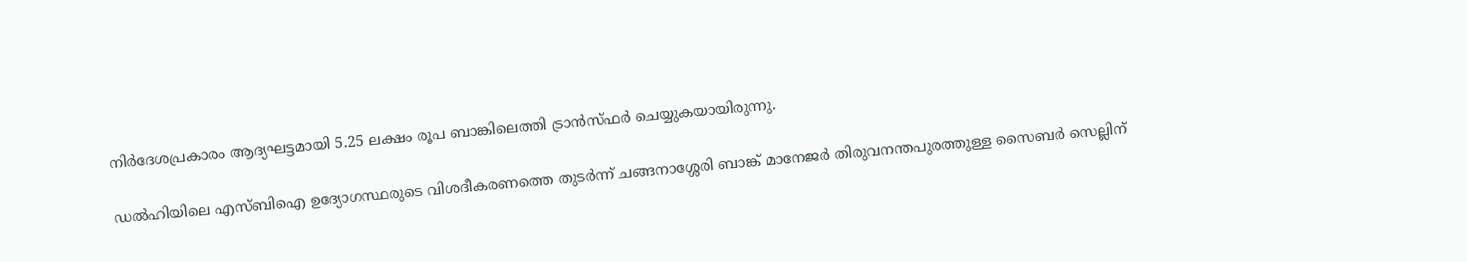നിര്‍ദേശപ്രകാരം ആദ്യഘട്ടമായി 5.25 ലക്ഷം രൂപ ബാങ്കിലെത്തി ട്രാന്‍സ്ഫര്‍ ചെയ്യുകയായിരുന്നു.

ഡല്‍ഹിയിലെ എസ്ബിഐ ഉദ്യോഗസ്ഥരുടെ വിശദീകരണത്തെ തുടര്‍ന്ന് ചങ്ങനാശ്ശേരി ബാങ്ക് മാനേജര്‍ തിരുവനന്തപുരത്തുള്ള സൈബര്‍ സെല്ലിന്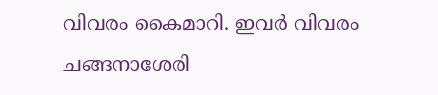വിവരം കൈമാറി. ഇവര്‍ വിവരം ചങ്ങനാശേരി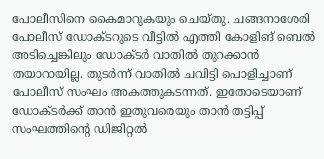പോലീസിനെ കൈമാറുകയും ചെയ്തു. ചങ്ങനാശേരി പോലീസ് ഡോക്ടറുടെ വീട്ടില്‍ എത്തി കോളിങ് ബെല്‍ അടിച്ചെങ്കിലും ഡോക്ടര്‍ വാതില്‍ തുറക്കാന്‍ തയാറായില്ല. തുടര്‍ന്ന് വാതില്‍ ചവിട്ടി പൊളിച്ചാണ് പോലീസ് സംഘം അകത്തുകടന്നത്. ഇതോടെയാണ് ഡോക്ടര്‍ക്ക് താന്‍ ഇതുവരെയും താന്‍ തട്ടിപ്പ് സംഘത്തിന്റെ ഡിജിറ്റല്‍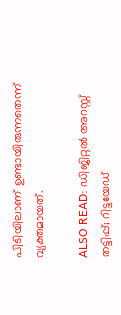പിടിയിലാണ് ഉണ്ടായിരുന്നതെന്ന് വ്യക്തമായത്.

ALSO READ: ഡിജിറ്റല്‍ അറസ്റ്റ് തട്ടിപ്പ്; റിട്ടയേഡ്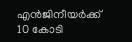എന്‍ജിനീയര്‍ക്ക് 10 കോടി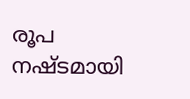രൂപ നഷ്ടമായി